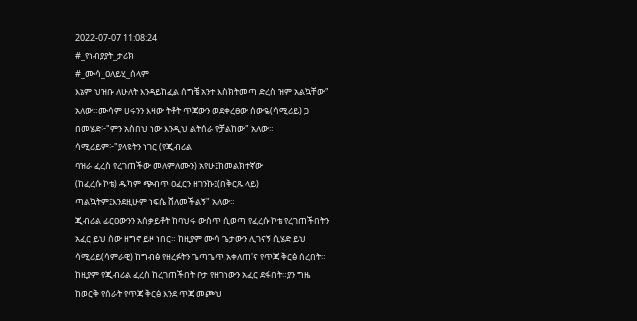2022-07-07 11:08:24
#_የነብያያት_ታሪክ
#_ሙሳ_ዐለይሂ_ሰላም
እኔም ህዝቡ ለሁለት እንዳይከፈል ሰግቼ አንተ እስክትመጣ ድረስ ዝም አልኳቸው" አለው።ሙሳም ሀሩንን እዛው ትቶት ጥጃውን ወደቀረፀው ሰውዬ(ሳሚሪይ) ጋ በመሄድ፦"ምን አስበህ ነው እንዲህ ልትሰራ የቻልከው" አለው።
ሳሚሪይም፦"ያላዩትን ነገር (የጂብሪል
ባዝራ ፈረስ የረገጠችው መለምለሙን) አየሁ፤ከመልክተኛው
(ከፈረሱ ኮቴ) ዱካም ጭብጥ ዐፈርን ዘገንኩ፤(በቅርጹ ላይ)
ጣልኳትም፤እንደዚሁም ነፍሴ ሸለመችልኝ" አለው።
ጂብሪል ፊርዐውንን አሰቃይቶት ከባህሩ ውስጥ ሲወጣ የፈረሱ ኮቴ የረገጠችበትን አፈር ይህ ሰው ዘግኖ ይዞ ነበር። ከዚያም ሙሳ ጌታውን ሊገናኝ ሲሄድ ይህ ሳሚሪይ(ሳምራዊ) ከግብፅ የዘረፉትን ጌጣጌጥ አቀለጠ'ና የጥጃ ቅርፅ ሰረበት።
ከዚያም የጂብሪል ፈረስ ከረገጠችበት ቦታ የዘገነውን አፈር ደፋበት።ያን ግዜ ከወርቅ የሰራት የጥጃ ቅርፅ እንደ ጥጃ መጮህ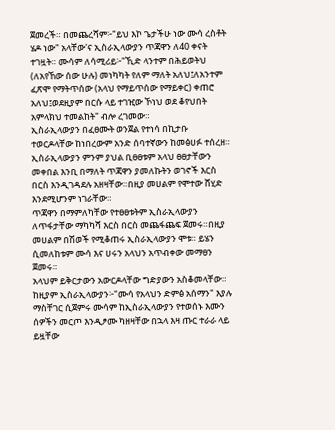ጀመረች። በመጨረሻም፦"ይህ እኮ ጌታችሁ ነው ሙሳ ረስቶት ሄዶ ነው" አላቸው'ና ኢስራኢላውያን ጥጃዋን ለ40 ቀናት ተገዟት። ሙሳም ለሳሚሪይ፦"ኺድ ላንተም በሕይወትህ
(ለአየኸው ሰው ሁሉ) መነካካት የለም ማለት አለህ፤ለአንተም
ፈጽሞ የማትጥሰው (አላህ የማይጥሰው የማይቀር) ቀጠሮ
አለህ፤ወደዚያም በርሱ ላይ ተገዢው ኾነህ ወደ ቆየህበት
አምላክህ ተመልከት" ብሎ ረገመው።
ኢስራኢላውያን በፈፀሙት ወንጀል የተነሳ በኪታቡ ተወርዶላቸው ከነበረውም አንድ ሰባተኛውን ከመፅሀፉ ተሰረዘ።
ኢስራኢላውያን ምንም ያህል ቢፀፀቱም አላህ ፀፀታቸውን መቀበል እንቢ በማለት ጥጃዋን ያመለኩትን ወገኖች እርስ በርስ እንዲገዳደሉ አዘዛቸው።በዚያ መሀልም የሞተው ሸሂድ እንደሚሆንም ነገራቸው።
ጥጃዋን በማምለካቸው የተፀፀቱትም ኢስራኢላውያን ለጥፋታቸው ማካካሻ እርስ በርስ መጨፋጨፍ ጀመሩ።በዚያ መሀልም በሽወች የሚቆጠሩ ኢስራኢላውያን ሞቱ። ይሄን ሲመለከቱም ሙሳ እና ሀሩን አላህን አጥብቀው መማፀን ጀመሩ።
አላህም ይቅርታውን አውርዶላቸው ግድያውን አስቆመላቸው።
ከዚያም ኢስራኢላውያን፦"ሙሳ የአላህን ድምፅ አሰማን" እያሉ ማስቸገር ሲጀምሩ ሙሳም ከኢስራኢላውያን የተወሰኑ እሙን ሰዎችን መርጦ እንዲፆሙ ካዘዛቸው በኋላ እዛ ጡር ተራራ ላይ ይዟቸው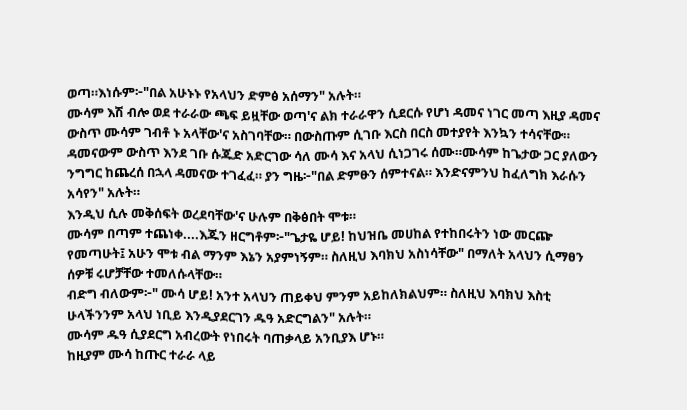ወጣ።እነሱም፦"በል አሁኑኑ የአላህን ድምፅ አሰማን" አሉት።
ሙሳም እሽ ብሎ ወደ ተራራው ጫፍ ይዟቸው ወጣ'ና ልክ ተራራዋን ሲደርሱ የሆነ ዳመና ነገር መጣ እዚያ ዳመና ውስጥ ሙሳም ገብቶ ኑ አላቸው'ና አስገባቸው። በውስጡም ሲገቡ እርስ በርስ መተያየት እንኳን ተሳናቸው።
ዳመናውም ውስጥ እንደ ገቡ ሱጁድ አድርገው ሳለ ሙሳ እና አላህ ሲነጋገሩ ሰሙ።ሙሳም ከጌታው ጋር ያለውን ንግግር ከጨረሰ በኋላ ዳመናው ተገፈፈ። ያን ግዜ፦"በል ድምፁን ሰምተናል። እንድናምንህ ከፈለግክ እራሱን አሳየን" አሉት።
እንዲህ ሲሉ መቅሰፍት ወረደባቸው'ና ሁሉም በቅፅበት ሞቱ።
ሙሳም በጣም ተጨነቀ....እጁን ዘርግቶም፦"ጌታዬ ሆይ! ከህዝቤ መሀከል የተከበሩትን ነው መርጬ የመጣሁት፤ አሁን ሞቱ ብል ማንም እኔን አያምነኝም። ስለዚህ እባክህ አስነሳቸው" በማለት አላህን ሲማፀን ሰዎቹ ሩሆቻቸው ተመለሱላቸው።
ብድግ ብለውም፦" ሙሳ ሆይ! አንተ አላህን ጠይቀህ ምንም አይከለክልህም። ስለዚህ እባክህ እስቲ ሁላችንንም አላህ ነቢይ እንዲያደርገን ዱዓ አድርግልን" አሉት።
ሙሳም ዱዓ ሲያደርግ አብረውት የነበሩት ባጠቃላይ አንቢያእ ሆኑ።
ከዚያም ሙሳ ከጡር ተራራ ላይ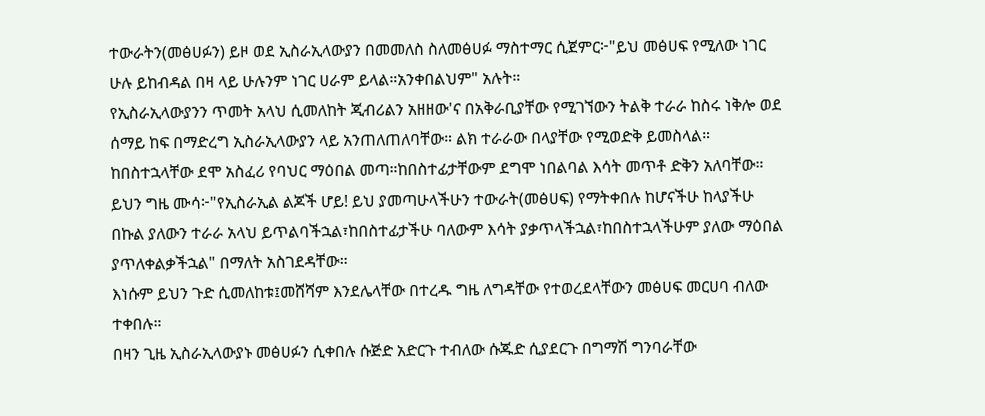ተውራትን(መፅሀፉን) ይዞ ወደ ኢስራኢላውያን በመመለስ ስለመፅሀፉ ማስተማር ሲጀምር፦"ይህ መፅሀፍ የሚለው ነገር ሁሉ ይከብዳል በዛ ላይ ሁሉንም ነገር ሀራም ይላል።አንቀበልህም" አሉት።
የኢስራኢላውያንን ጥመት አላህ ሲመለከት ጂብሪልን አዘዘው'ና በአቅራቢያቸው የሚገኘውን ትልቅ ተራራ ከስሩ ነቅሎ ወደ ሰማይ ከፍ በማድረግ ኢስራኢላውያን ላይ አንጠለጠለባቸው። ልክ ተራራው በላያቸው የሚወድቅ ይመስላል።
ከበስተኋላቸው ደሞ አስፈሪ የባህር ማዕበል መጣ።ከበስተፊታቸውም ደግሞ ነበልባል እሳት መጥቶ ድቅን አለባቸው።
ይህን ግዜ ሙሳ፦"የኢስራኢል ልጆች ሆይ! ይህ ያመጣሁላችሁን ተውራት(መፅሀፍ) የማትቀበሉ ከሆናችሁ ከላያችሁ በኩል ያለውን ተራራ አላህ ይጥልባችኋል፣ከበስተፊታችሁ ባለውም እሳት ያቃጥላችኋል፣ከበስተኋላችሁም ያለው ማዕበል ያጥለቀልቃችኋል" በማለት አስገደዳቸው።
እነሱም ይህን ጉድ ሲመለከቱ፤መሸሻም እንደሌላቸው በተረዱ ግዜ ለግዳቸው የተወረደላቸውን መፅሀፍ መርሀባ ብለው ተቀበሉ።
በዛን ጊዜ ኢስራኢላውያኑ መፅሀፉን ሲቀበሉ ሱጅድ አድርጉ ተብለው ሱጁድ ሲያደርጉ በግማሽ ግንባራቸው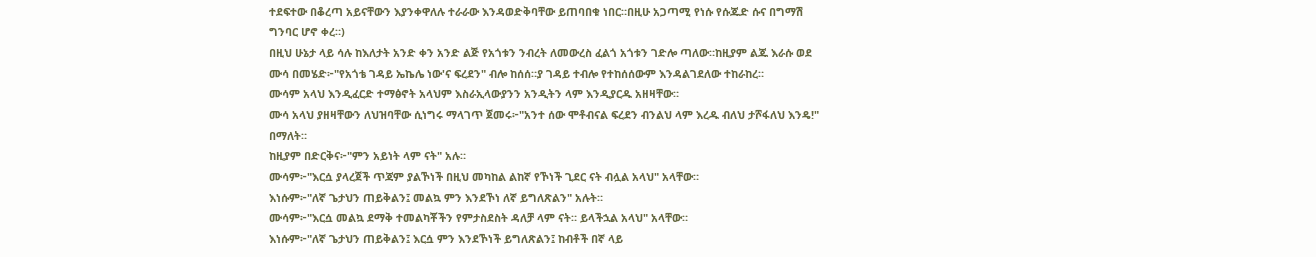ተደፍተው በቆረጣ አይናቸውን እያንቀዋለሉ ተራራው እንዳወድቅባቸው ይጠባበቁ ነበር።በዚሁ አጋጣሚ የነሱ የሱጁድ ሱና በግማሽ ግንባር ሆኖ ቀረ።)
በዚህ ሁኔታ ላይ ሳሉ ከእለታት አንድ ቀን አንድ ልጅ የአጎቱን ንብረት ለመውረስ ፈልጎ አጎቱን ገድሎ ጣለው።ከዚያም ልጁ እራሱ ወደ ሙሳ በመሄድ፦"የአጎቴ ገዳይ ኤኬሌ ነው'ና ፍረደን" ብሎ ከሰሰ።ያ ገዳይ ተብሎ የተከሰሰውም እንዳልገደለው ተከራከረ።
ሙሳም አላህ እንዲፈርድ ተማፅኖት አላህም እስራኢላውያንን አንዲትን ላም እንዲያርዱ አዘዛቸው።
ሙሳ አላህ ያዘዛቸውን ለህዝባቸው ሲነግሩ ማላገጥ ጀመሩ፦"አንተ ሰው ሞቶብናል ፍረደን ብንልህ ላም እረዱ ብለህ ታሾፋለህ እንዴ!" በማለት።
ከዚያም በድርቅና፦"ምን አይነት ላም ናት" አሉ።
ሙሳም፦"እርሷ ያላረጀች ጥጃም ያልኾነች በዚህ መካከል ልከኛ የኾነች ጊደር ናት ብሏል አላህ" አላቸው።
እነሱም፦"ለኛ ጌታህን ጠይቅልን፤ መልኳ ምን እንደኾነ ለኛ ይግለጽልን" አሉት።
ሙሳም፦"እርሷ መልኳ ደማቅ ተመልካቾችን የምታስደስት ዳለቻ ላም ናት። ይላችኋል አላህ" አላቸው።
እነሱም፦"ለኛ ጌታህን ጠይቅልን፤ እርሷ ምን እንደኾነች ይግለጽልን፤ ከብቶች በኛ ላይ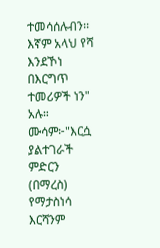ተመሳሰሉብን፡፡ እኛም አላህ የሻ እንደኾነ በእርግጥ ተመሪዎች ነን" አሉ።
ሙሳም፦"እርሷ ያልተገራች ምድርን (በማረስ) የማታስነሳ እርሻንም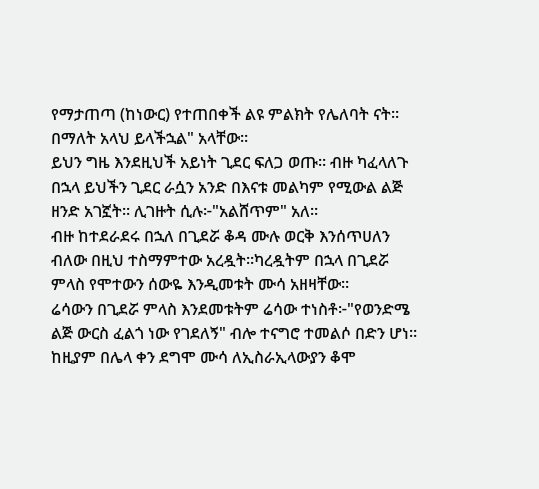የማታጠጣ (ከነውር) የተጠበቀች ልዩ ምልክት የሌለባት ናት። በማለት አላህ ይላችኋል" አላቸው።
ይህን ግዜ እንደዚህች አይነት ጊደር ፍለጋ ወጡ። ብዙ ካፈላለጉ በኋላ ይህችን ጊደር ራሷን አንድ በእናቱ መልካም የሚውል ልጅ ዘንድ አገኟት። ሊገዙት ሲሉ፦"አልሸጥም" አለ።
ብዙ ከተደራደሩ በኋለ በጊደሯ ቆዳ ሙሉ ወርቅ እንሰጥሀለን ብለው በዚህ ተስማምተው አረዷት።ካረዷትም በኋላ በጊደሯ ምላስ የሞተውን ሰውዬ እንዲመቱት ሙሳ አዘዛቸው።
ሬሳውን በጊደሯ ምላስ እንደመቱትም ሬሳው ተነስቶ፦"የወንድሜ ልጅ ውርስ ፈልጎ ነው የገደለኝ" ብሎ ተናግሮ ተመልሶ በድን ሆነ።
ከዚያም በሌላ ቀን ደግሞ ሙሳ ለኢስራኢላውያን ቆሞ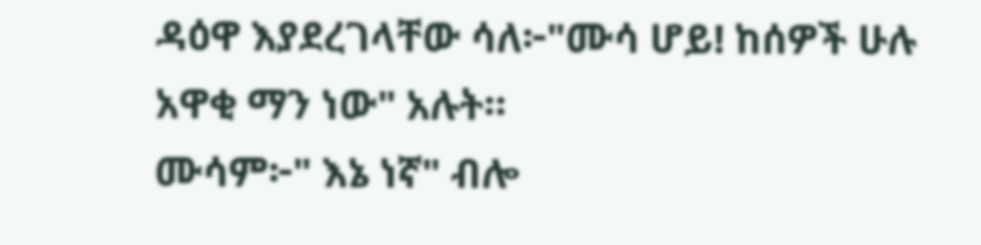ዳዕዋ እያደረገላቸው ሳለ፦"ሙሳ ሆይ! ከሰዎች ሁሉ አዋቂ ማን ነው" አሉት።
ሙሳም፦" እኔ ነኛ" ብሎ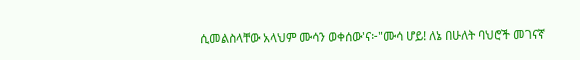ሲመልስላቸው አላህም ሙሳን ወቀሰው'ና፦"ሙሳ ሆይ! ለኔ በሁለት ባህሮች መገናኛ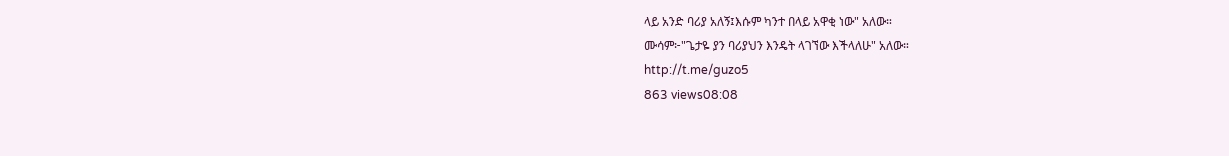ላይ አንድ ባሪያ አለኝ፤እሱም ካንተ በላይ አዋቂ ነው" አለው።
ሙሳም፦"ጌታዬ ያን ባሪያህን እንዴት ላገኘው እችላለሁ" አለው።
http://t.me/guzo5
863 views08:08